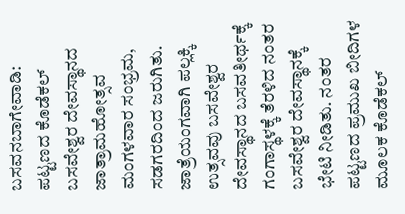ಬಸವನಬಾಗೇವಾಡಿ: ಪಟ್ಟಣದ ಕೊಡೆಕಲ್ ಬಸವೇಶ್ವರ ದೇವಸ್ಥಾನದ ಜಾತ್ರಾಮಹೋತ್ಸವ ಮಂಗಳವಾರ ಸಂಭ್ರಮ, ಸಡಗರದಿಂದ ಜರುಗಿತು. ಜಾತ್ರೆಯಂಗವಾಗಿ ಪಲ್ಲಕ್ಕಿ ಉತ್ಸವವು ಬಸವೇಶ್ವರ ದೇವಸ್ಥಾನದ ಬಸವತೀರ್ಥಕ್ಕೆ ಗಂಗಾಸ್ಥಳಕ್ಕೆ ತೆರಳಿದ ನಂತರ ಬಸವೇಶ್ವರ ದೇವಸ್ಥಾನಕ್ಕೆ ಭೇಟಿ ನೀಡಿತು. ನಂತರ ಪಟ್ಟಣದ ಪ್ರಮುಖ ಬೀದಿಗಳ ಮೂಲಕ ಕೊಡೆಕಲ್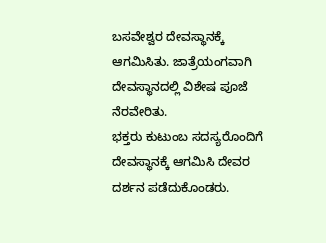ಬಸವೇಶ್ವರ ದೇವಸ್ಥಾನಕ್ಕೆ ಆಗಮಿಸಿತು. ಜಾತ್ರೆಯಂಗವಾಗಿ ದೇವಸ್ಥಾನದಲ್ಲಿ ವಿಶೇಷ ಪೂಜೆ ನೆರವೇರಿತು.
ಭಕ್ತರು ಕುಟುಂಬ ಸದಸ್ಯರೊಂದಿಗೆ ದೇವಸ್ಥಾನಕ್ಕೆ ಆಗಮಿಸಿ ದೇವರ ದರ್ಶನ ಪಡೆದುಕೊಂಡರು.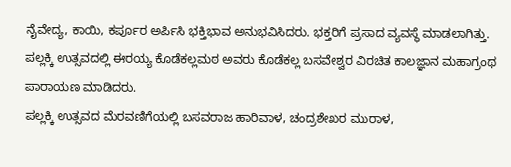ನೈವೇದ್ಯ, ಕಾಯಿ, ಕರ್ಪೂರ ಅರ್ಪಿಸಿ ಭಕ್ತಿಭಾವ ಅನುಭವಿಸಿದರು. ಭಕ್ತರಿಗೆ ಪ್ರಸಾದ ವ್ಯವಸ್ಥೆ ಮಾಡಲಾಗಿತ್ತು. ಪಲ್ಲಕ್ಕಿ ಉತ್ಸವದಲ್ಲಿ ಈರಯ್ಯ ಕೊಡೆಕಲ್ಲಮಠ ಅವರು ಕೊಡೆಕಲ್ಲ ಬಸವೇಶ್ವರ ವಿರಚಿತ ಕಾಲಜ್ಞಾನ ಮಹಾಗ್ರಂಥ ಪಾರಾಯಣ ಮಾಡಿದರು.
ಪಲ್ಲಕ್ಕಿ ಉತ್ಸವದ ಮೆರವಣಿಗೆಯಲ್ಲಿ ಬಸವರಾಜ ಹಾರಿವಾಳ, ಚಂದ್ರಶೇಖರ ಮುರಾಳ,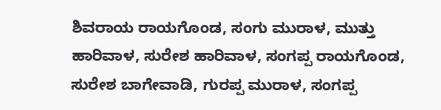ಶಿವರಾಯ ರಾಯಗೊಂಡ, ಸಂಗು ಮುರಾಳ, ಮುತ್ತು ಹಾರಿವಾಳ, ಸುರೇಶ ಹಾರಿವಾಳ, ಸಂಗಪ್ಪ ರಾಯಗೊಂಡ, ಸುರೇಶ ಬಾಗೇವಾಡಿ, ಗುರಪ್ಪ ಮುರಾಳ, ಸಂಗಪ್ಪ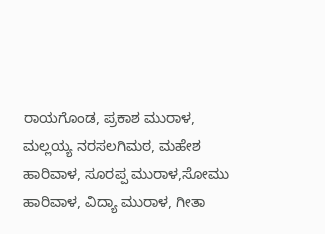ರಾಯಗೊಂಡ, ಪ್ರಕಾಶ ಮುರಾಳ, ಮಲ್ಲಯ್ಯ ನರಸಲಗಿಮಠ, ಮಹೇಶ ಹಾರಿವಾಳ, ಸೂರಪ್ಪ ಮುರಾಳ,ಸೋಮು ಹಾರಿವಾಳ, ವಿದ್ಯಾ ಮುರಾಳ, ಗೀತಾ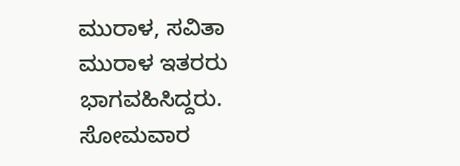ಮುರಾಳ, ಸವಿತಾ ಮುರಾಳ ಇತರರು ಭಾಗವಹಿಸಿದ್ದರು. ಸೋಮವಾರ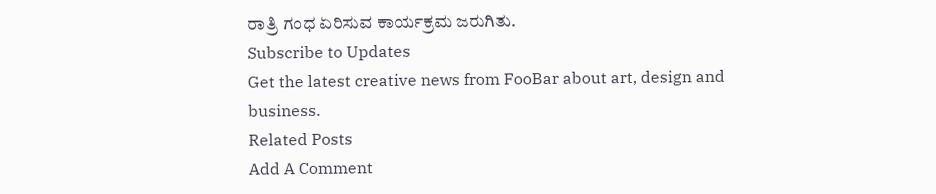ರಾತ್ರಿ ಗಂಧ ಏರಿಸುವ ಕಾರ್ಯಕ್ರಮ ಜರುಗಿತು.
Subscribe to Updates
Get the latest creative news from FooBar about art, design and business.
Related Posts
Add A Comment